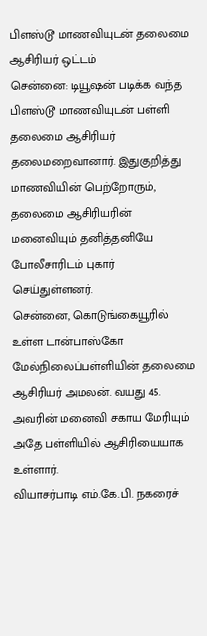பிளஸ்டூ மாணவியுடன் தலைமை ஆசிரியர் ஒட்டம்
சென்னை: டியூஷன் படிக்க வந்த பிளஸ்டூ மாணவியுடன் பள்ளி தலைமை ஆசிரியர் தலைமறைவானார். இதுகுறித்து மாணவியின் பெற்றோரும், தலைமை ஆசிரியரின் மனைவியும் தனித்தனியே போலீசாரிடம் புகார் செய்துள்ளனர்.
சென்னை, கொடுங்கையூரில் உள்ள டான்பாஸ்கோ மேல்நிலைப்பள்ளியின் தலைமை ஆசிரியர் அமலன். வயது 45. அவரின் மனைவி சகாய மேரியும் அதே பள்ளியில் ஆசிரியையாக உள்ளார்.
வியாசர்பாடி எம்.கே.பி. நகரைச்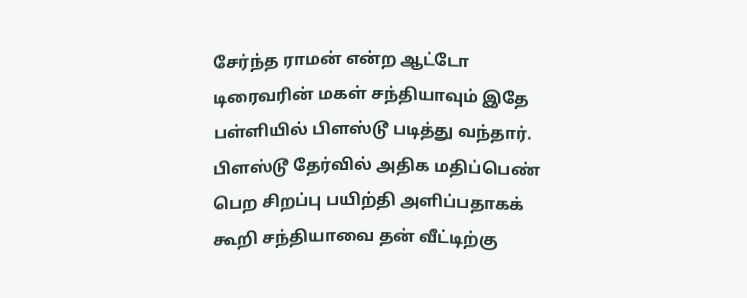சேர்ந்த ராமன் என்ற ஆட்டோ டிரைவரின் மகள் சந்தியாவும் இதே பள்ளியில் பிளஸ்டூ படித்து வந்தார்.
பிளஸ்டூ தேர்வில் அதிக மதிப்பெண் பெற சிறப்பு பயிற்தி அளிப்பதாகக் கூறி சந்தியாவை தன் வீட்டிற்கு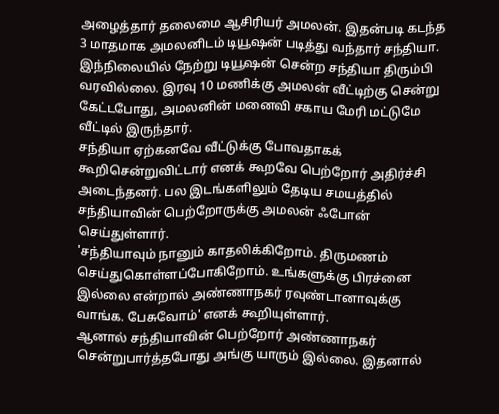அழைத்தார் தலைமை ஆசிரியர் அமலன். இதன்படி கடந்த 3 மாதமாக அமலனிடம் டியூஷன் படித்து வந்தார் சந்தியா.
இந்நிலையில் நேற்று டியூஷன் சென்ற சந்தியா திரும்பி வரவில்லை. இரவு 10 மணிக்கு அமலன் வீட்டிற்கு சென்று கேட்டபோது, அமலனின் மனைவி சகாய மேரி மட்டுமே வீட்டில் இருந்தார்.
சந்தியா ஏற்கனவே வீட்டுக்கு போவதாகக் கூறிசென்றுவிட்டார் எனக் கூறவே பெற்றோர் அதிர்ச்சி அடைந்தனர். பல இடங்களிலும் தேடிய சமயத்தில் சந்தியாவின் பெற்றோருக்கு அமலன் ஃபோன் செய்துள்ளார்.
'சந்தியாவும் நானும் காதலிக்கிறோம். திருமணம் செய்துகொள்ளப்போகிறோம். உங்களுக்கு பிரச்னை இல்லை என்றால் அண்ணாநகர் ரவுண்டானாவுக்கு வாங்க. பேசுவோம்' எனக் கூறியுள்ளார்.
ஆனால் சந்தியாவின் பெற்றோர் அண்ணாநகர் சென்றுபார்த்தபோது அங்கு யாரும் இல்லை. இதனால்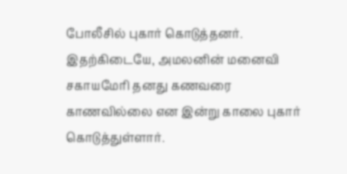போலீசில் புகார் கொடுத்தனர்.
இதற்கிடையே, அமலனின் மனைவி சகாயமேரி தனது கணவரை காணவில்லை என இன்று காலை புகார் கொடுத்துள்ளார்.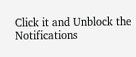Click it and Unblock the Notifications